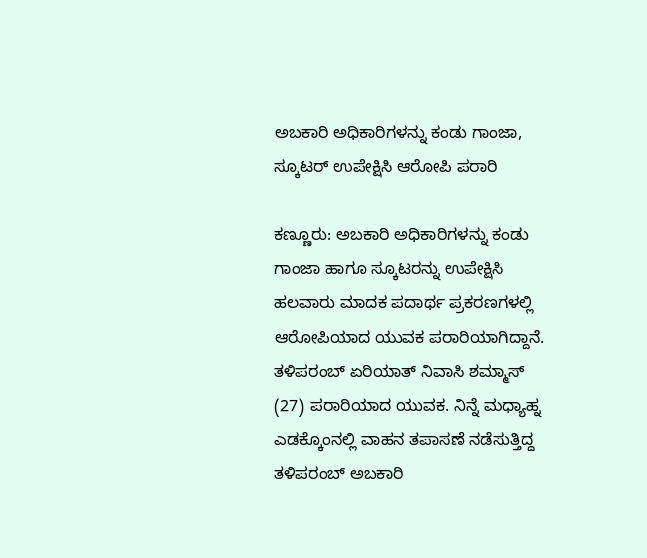ಅಬಕಾರಿ ಅಧಿಕಾರಿಗಳನ್ನು ಕಂಡು ಗಾಂಜಾ, ಸ್ಕೂಟರ್ ಉಪೇಕ್ಷಿಸಿ ಆರೋಪಿ ಪರಾರಿ

ಕಣ್ಣೂರು: ಅಬಕಾರಿ ಅಧಿಕಾರಿಗಳನ್ನು ಕಂಡು ಗಾಂಜಾ ಹಾಗೂ ಸ್ಕೂಟರನ್ನು ಉಪೇಕ್ಷಿಸಿ ಹಲವಾರು ಮಾದಕ ಪದಾರ್ಥ ಪ್ರಕರಣಗಳಲ್ಲಿ ಆರೋಪಿಯಾದ ಯುವಕ ಪರಾರಿಯಾಗಿದ್ದಾನೆ. ತಳಿಪರಂಬ್ ಏರಿಯಾತ್ ನಿವಾಸಿ ಶಮ್ಮಾಸ್ (27) ಪರಾರಿಯಾದ ಯುವಕ. ನಿನ್ನೆ ಮಧ್ಯಾಹ್ನ ಎಡಕ್ಕೊಂನಲ್ಲಿ ವಾಹನ ತಪಾಸಣೆ ನಡೆಸುತ್ತಿದ್ದ ತಳಿಪರಂಬ್ ಅಬಕಾರಿ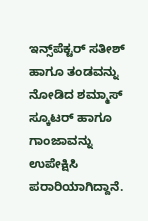ಇನ್ಸ್‌ಪೆಕ್ಟರ್ ಸತೀಶ್ ಹಾಗೂ ತಂಡವನ್ನು ನೋಡಿದ ಶಮ್ಮಾಸ್ ಸ್ಕೂಟರ್ ಹಾಗೂ ಗಾಂಜಾವನ್ನು ಉಪೇಕ್ಷಿಸಿ ಪರಾರಿಯಾಗಿದ್ದಾನೆ.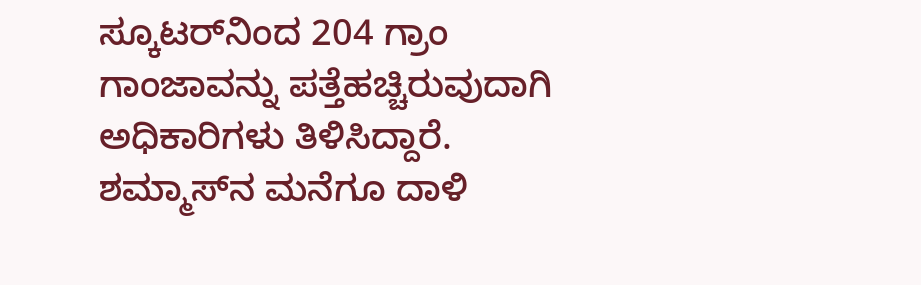ಸ್ಕೂಟರ್‌ನಿಂದ 204 ಗ್ರಾಂ ಗಾಂಜಾವನ್ನು ಪತ್ತೆಹಚ್ಚಿರುವುದಾಗಿ ಅಧಿಕಾರಿಗಳು ತಿಳಿಸಿದ್ದಾರೆ. ಶಮ್ಮಾಸ್‌ನ ಮನೆಗೂ ದಾಳಿ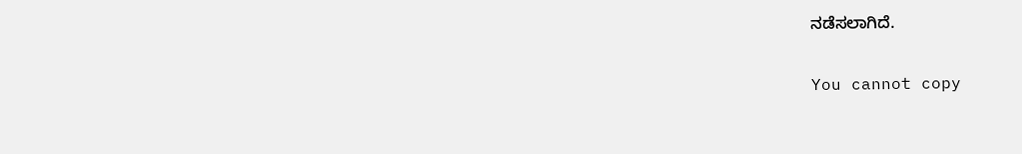ನಡೆಸಲಾಗಿದೆ.

You cannot copy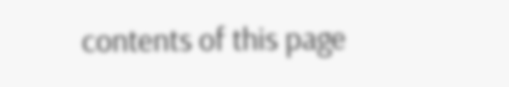contents of this page